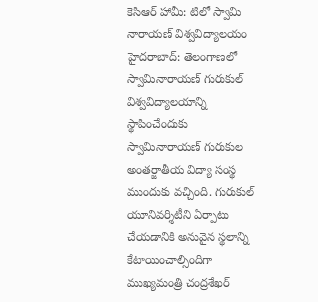కెసిఆర్ హామీ: టిలో స్వామి నారాయణ్ విశ్వవిద్యాలయం
హైదరాబాద్: తెలంగాణలో స్వామినారాయణ్ గురుకుల్ విశ్వవిద్యాలయాన్ని స్థాపించేందుకు స్వామినారాయణ్ గురుకుల అంతర్జాతీయ విద్యా సంస్థ ముందుకు వచ్చింది. గురుకుల్ యూనివర్శిటీని ఏర్పాటు చేయడానికి అనువైన స్థలాన్ని కేటాయించాల్సిందిగా ముఖ్యమంత్రి చంద్రశేఖర్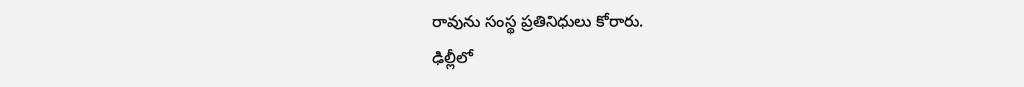రావును సంస్థ ప్రతినిధులు కోరారు.
ఢిల్లీలో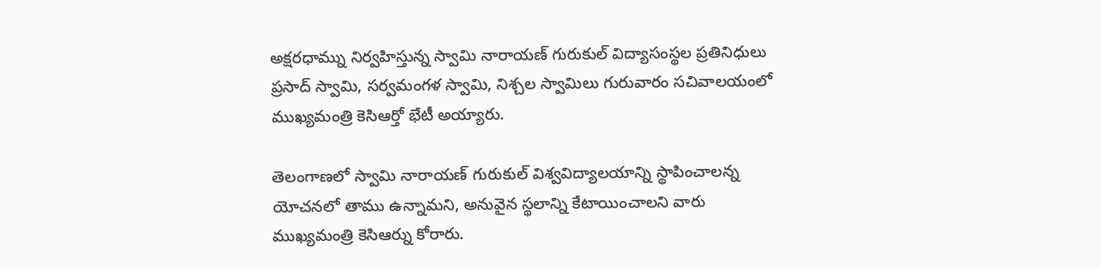అక్షరధామ్ను నిర్వహిస్తున్న స్వామి నారాయణ్ గురుకుల్ విద్యాసంస్థల ప్రతినిధులు ప్రసాద్ స్వామి, సర్వమంగళ స్వామి, నిశ్చల స్వామిలు గురువారం సచివాలయంలో ముఖ్యమంత్రి కెసిఆర్తో భేటీ అయ్యారు.

తెలంగాణలో స్వామి నారాయణ్ గురుకుల్ విశ్వవిద్యాలయాన్ని స్థాపించాలన్న యోచనలో తాము ఉన్నామని, అనువైన స్థలాన్ని కేటాయించాలని వారు ముఖ్యమంత్రి కెసిఆర్ను కోరారు.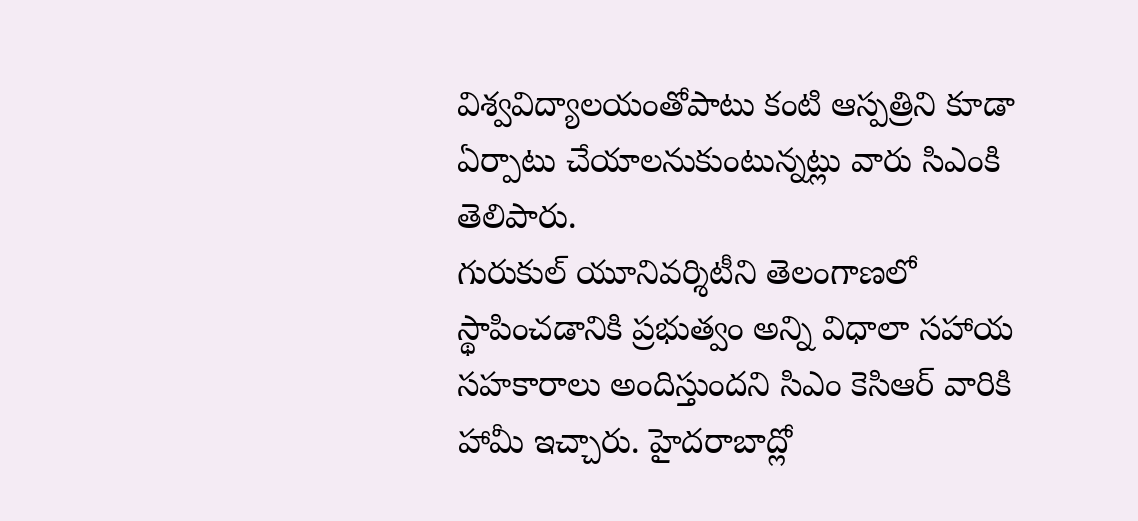విశ్వవిద్యాలయంతోపాటు కంటి ఆస్పత్రిని కూడా ఏర్పాటు చేయాలనుకుంటున్నట్లు వారు సిఎంకి తెలిపారు.
గురుకుల్ యూనివర్శిటీని తెలంగాణలో స్థాపించడానికి ప్రభుత్వం అన్ని విధాలా సహాయ సహకారాలు అందిస్తుందని సిఎం కెసిఆర్ వారికి హామీ ఇచ్చారు. హైదరాబాద్లో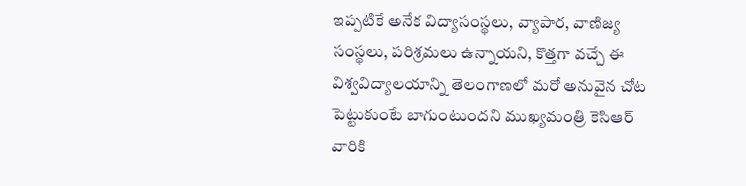ఇప్పటికే అనేక విద్యాసంస్థలు, వ్యాపార, వాణిజ్య సంస్థలు, పరిశ్రమలు ఉన్నాయని, కొత్తగా వచ్చే ఈ విశ్వవిద్యాలయాన్ని తెలంగాణలో మరో అనువైన చోట పెట్టుకుంటే బాగుంటుందని ముఖ్యమంత్రి కెసిఆర్ వారికి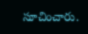సూచించారు.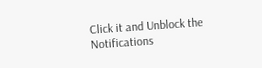Click it and Unblock the Notifications